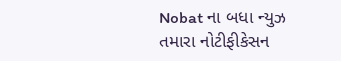Nobat ના બધા ન્યુઝ તમારા નોટીફીકેસન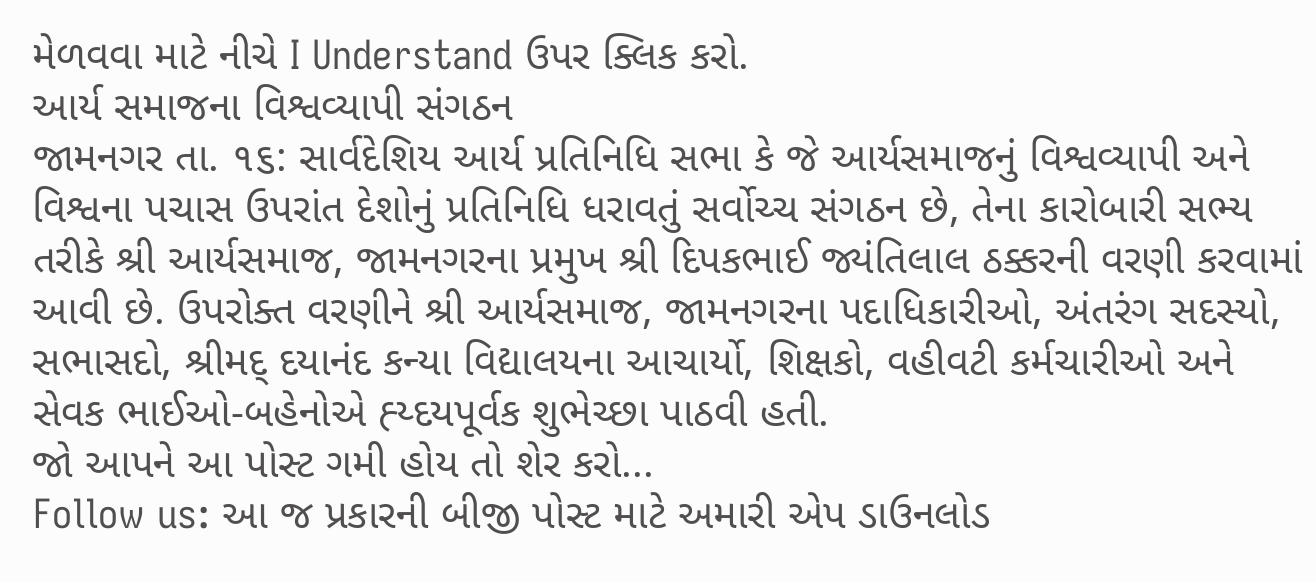મેળવવા માટે નીચે I Understand ઉપર ક્લિક કરો.
આર્ય સમાજના વિશ્વવ્યાપી સંગઠન
જામનગર તા. ૧૬: સાર્વદેશિય આર્ય પ્રતિનિધિ સભા કે જે આર્યસમાજનું વિશ્વવ્યાપી અને વિશ્વના પચાસ ઉપરાંત દેશોનું પ્રતિનિધિ ધરાવતું સર્વોચ્ચ સંગઠન છે, તેના કારોબારી સભ્ય તરીકે શ્રી આર્યસમાજ, જામનગરના પ્રમુખ શ્રી દિપકભાઈ જ્યંતિલાલ ઠક્કરની વરણી કરવામાં આવી છે. ઉપરોક્ત વરણીને શ્રી આર્યસમાજ, જામનગરના પદાધિકારીઓ, અંતરંગ સદસ્યો, સભાસદો, શ્રીમદ્ દયાનંદ કન્યા વિદ્યાલયના આચાર્યો, શિક્ષકો, વહીવટી કર્મચારીઓ અને સેવક ભાઈઓ-બહેનોએ હ્ય્દયપૂર્વક શુભેચ્છા પાઠવી હતી.
જો આપને આ પોસ્ટ ગમી હોય તો શેર કરો...
Follow us: આ જ પ્રકારની બીજી પોસ્ટ માટે અમારી એપ ડાઉનલોડ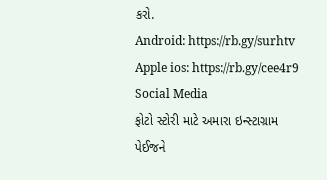કરો.
Android: https://rb.gy/surhtv
Apple ios: https://rb.gy/cee4r9
Social Media
ફોટો સ્ટોરી માટે અમારા ઇન્સ્ટાગ્રામ પેઈજને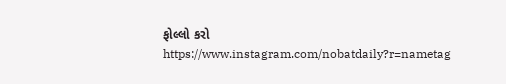ફોલ્લો કરો
https://www.instagram.com/nobatdaily?r=nametag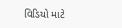વિડિયો માટે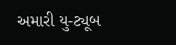અમારી યુ-ટ્યૂબ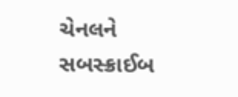ચેનલને સબસ્ક્રાઈબ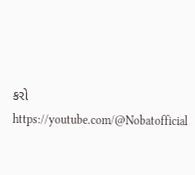કરો
https://youtube.com/@Nobatofficial